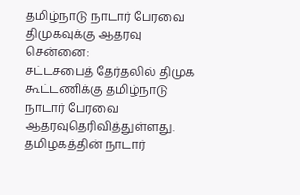தமிழ்நாடு நாடார் பேரவை திமுகவுக்கு ஆதரவு
சென்னை:
சட்டசபைத் தேர்தலில் திமுக கூட்டணிக்கு தமிழ்நாடு நாடார் பேரவை ஆதரவுதெரிவித்துள்ளது.
தமிழகத்தின் நாடார்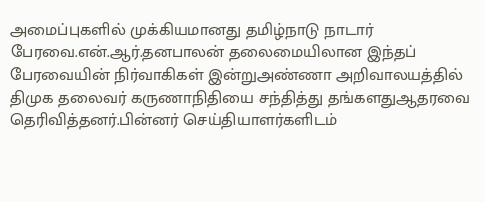அமைப்புகளில் முக்கியமானது தமிழ்நாடு நாடார் பேரவை.என்.ஆர்.தனபாலன் தலைமையிலான இந்தப் பேரவையின் நிர்வாகிகள் இன்றுஅண்ணா அறிவாலயத்தில் திமுக தலைவர் கருணாநிதியை சந்தித்து தங்களதுஆதரவை தெரிவித்தனர்.பின்னர் செய்தியாளர்களிடம்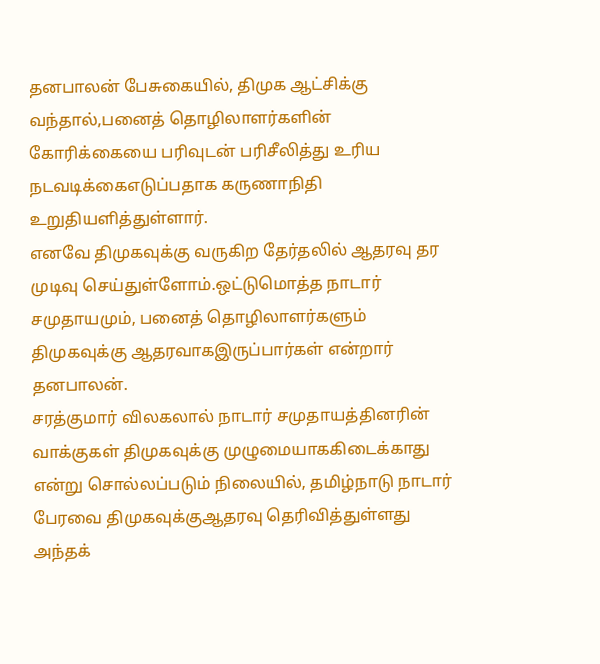தனபாலன் பேசுகையில், திமுக ஆட்சிக்கு வந்தால்,பனைத் தொழிலாளர்களின் கோரிக்கையை பரிவுடன் பரிசீலித்து உரிய நடவடிக்கைஎடுப்பதாக கருணாநிதி உறுதியளித்துள்ளார்.
எனவே திமுகவுக்கு வருகிற தேர்தலில் ஆதரவு தர முடிவு செய்துள்ளோம்.ஒட்டுமொத்த நாடார் சமுதாயமும், பனைத் தொழிலாளர்களும் திமுகவுக்கு ஆதரவாகஇருப்பார்கள் என்றார் தனபாலன்.
சரத்குமார் விலகலால் நாடார் சமுதாயத்தினரின் வாக்குகள் திமுகவுக்கு முழுமையாககிடைக்காது என்று சொல்லப்படும் நிலையில், தமிழ்நாடு நாடார் பேரவை திமுகவுக்குஆதரவு தெரிவித்துள்ளது அந்தக்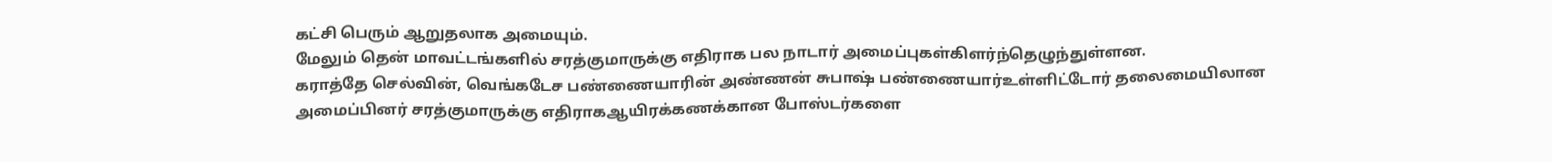கட்சி பெரும் ஆறுதலாக அமையும்.
மேலும் தென் மாவட்டங்களில் சரத்குமாருக்கு எதிராக பல நாடார் அமைப்புகள்கிளர்ந்தெழுந்துள்ளன.
கராத்தே செல்வின், வெங்கடேச பண்ணையாரின் அண்ணன் சுபாஷ் பண்ணையார்உள்ளிட்டோர் தலைமையிலான அமைப்பினர் சரத்குமாருக்கு எதிராகஆயிரக்கணக்கான போஸ்டர்களை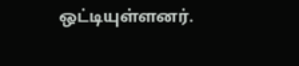ஒட்டியுள்ளனர்.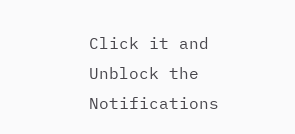Click it and Unblock the Notifications